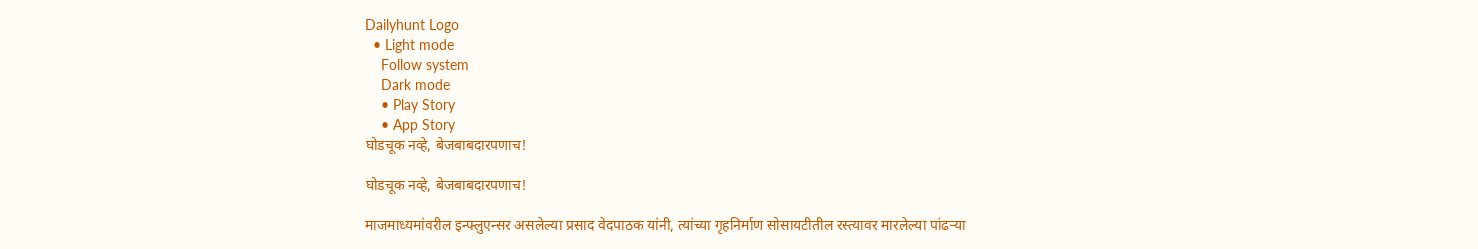Dailyhunt Logo
  • Light mode
    Follow system
    Dark mode
    • Play Story
    • App Story
घोडचूक नव्हे, बेजबाबदारपणाच!

घोडचूक नव्हे, बेजबाबदारपणाच!

माजमाध्यमांवरील इन्फ्लुएन्सर असलेल्या प्रसाद वेदपाठक यांनी, त्यांच्या गृहनिर्माण सोसायटीतील रस्त्यावर मारलेल्या पांढर्‍या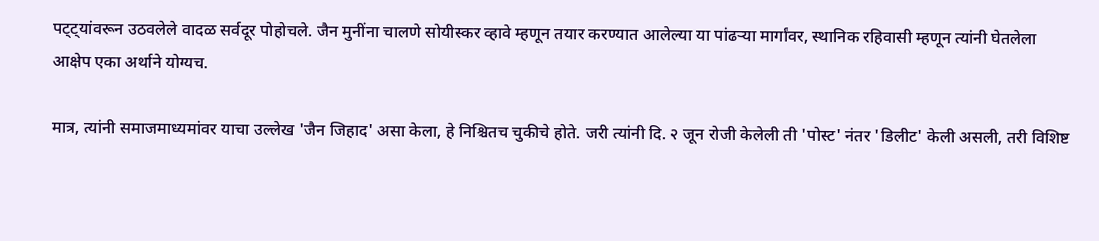पट्ट्यांवरून उठवलेले वादळ सर्वदूर पोहोचले. जैन मुनींना चालणे सोयीस्कर व्हावे म्हणून तयार करण्यात आलेल्या या पांढर्‍या मार्गांवर, स्थानिक रहिवासी म्हणून त्यांनी घेतलेला आक्षेप एका अर्थाने योग्यच.

मात्र, त्यांनी समाजमाध्यमांवर याचा उल्लेख 'जैन जिहाद' असा केला, हे निश्चितच चुकीचे होते. जरी त्यांनी दि. २ जून रोजी केलेली ती 'पोस्ट' नंतर 'डिलीट' केली असली, तरी विशिष्ट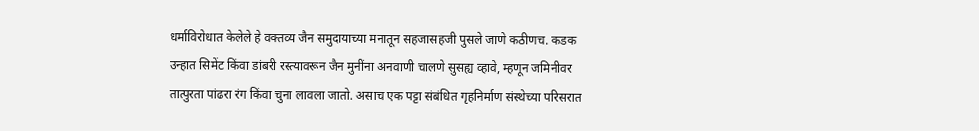धर्माविरोधात केलेले हे वक्तव्य जैन समुदायाच्या मनातून सहजासहजी पुसले जाणे कठीणच. कडक उन्हात सिमेंट किंवा डांबरी रस्त्यावरून जैन मुनींना अनवाणी चालणे सुसह्य व्हावे, म्हणून जमिनीवर तात्पुरता पांढरा रंग किंवा चुना लावला जातो. असाच एक पट्टा संबंधित गृहनिर्माण संस्थेच्या परिसरात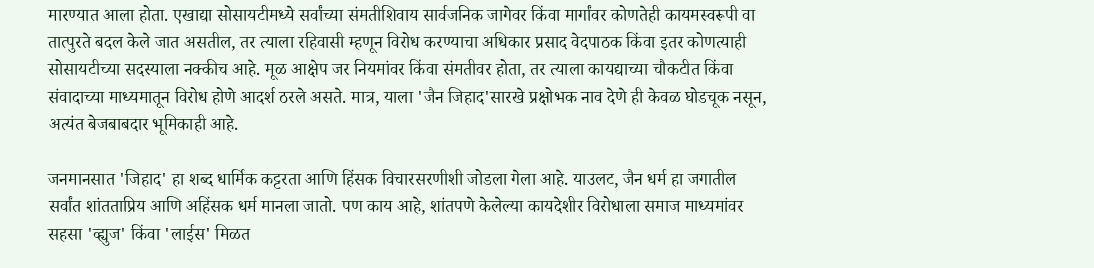मारण्यात आला होता. एखाद्या सोसायटीमध्ये सर्वांच्या संमतीशिवाय सार्वजनिक जागेवर किंवा मार्गांवर कोणतेही कायमस्वरूपी वा तात्पुरते बदल केले जात असतील, तर त्याला रहिवासी म्हणून विरोध करण्याचा अधिकार प्रसाद वेदपाठक किंवा इतर कोणत्याही सोसायटीच्या सदस्याला नक्कीच आहे. मूळ आक्षेप जर नियमांवर किंवा संमतीवर होता, तर त्याला कायद्याच्या चौकटीत किंवा संवादाच्या माध्यमातून विरोध होणे आदर्श ठरले असते. मात्र, याला 'जैन जिहाद'सारखे प्रक्षोभक नाव देणे ही केवळ घोडचूक नसून, अत्यंत बेजबाबदार भूमिकाही आहे.

जनमानसात 'जिहाद' हा शब्द धार्मिक कट्टरता आणि हिंसक विचारसरणीशी जोडला गेला आहे. याउलट, जैन धर्म हा जगातील सर्वांत शांतताप्रिय आणि अहिंसक धर्म मानला जातो. पण काय आहे, शांतपणे केलेल्या कायदेशीर विरोधाला समाज माध्यमांवर सहसा 'व्ह्युज' किंवा 'लाईस' मिळत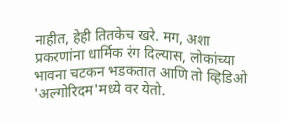नाहीत, हेही तितकेच खरे. मग, अशा प्रकरणांना धार्मिक रंग दिल्यास, लोकांच्या भावना चटकन भडकतात आणि तो व्हिडिओ 'अल्गोरिदम'मध्ये वर येतो.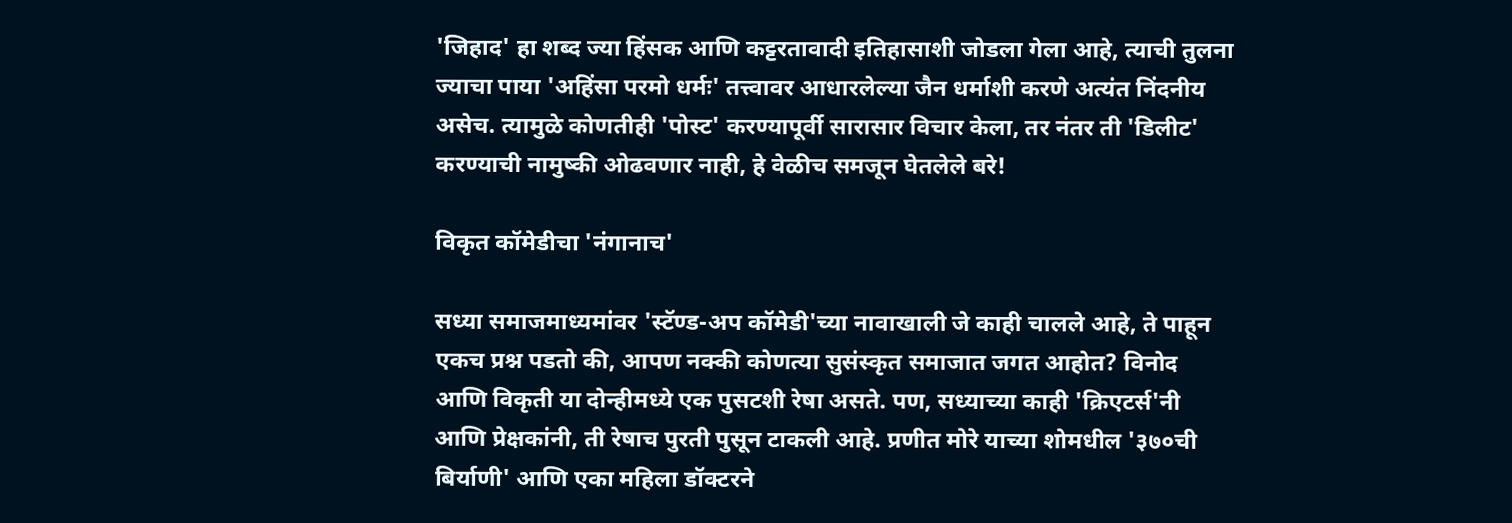'जिहाद' हा शब्द ज्या हिंसक आणि कट्टरतावादी इतिहासाशी जोडला गेला आहे, त्याची तुलना ज्याचा पाया 'अहिंसा परमो धर्मः' तत्त्वावर आधारलेल्या जैन धर्माशी करणे अत्यंत निंदनीय असेच. त्यामुळे कोणतीही 'पोस्ट' करण्यापूर्वी सारासार विचार केला, तर नंतर ती 'डिलीट' करण्याची नामुष्की ओढवणार नाही, हे वेळीच समजून घेतलेले बरे!

विकृत कॉमेडीचा 'नंगानाच'

सध्या समाजमाध्यमांवर 'स्टॅण्ड-अप कॉमेडी'च्या नावाखाली जे काही चालले आहे, ते पाहून एकच प्रश्न पडतो की, आपण नक्की कोणत्या सुसंस्कृत समाजात जगत आहोत? विनोद आणि विकृती या दोन्हीमध्ये एक पुसटशी रेषा असते. पण, सध्याच्या काही 'क्रिएटर्स'नी आणि प्रेक्षकांनी, ती रेषाच पुरती पुसून टाकली आहे. प्रणीत मोरे याच्या शोमधील '३७०ची बिर्याणी' आणि एका महिला डॉक्टरने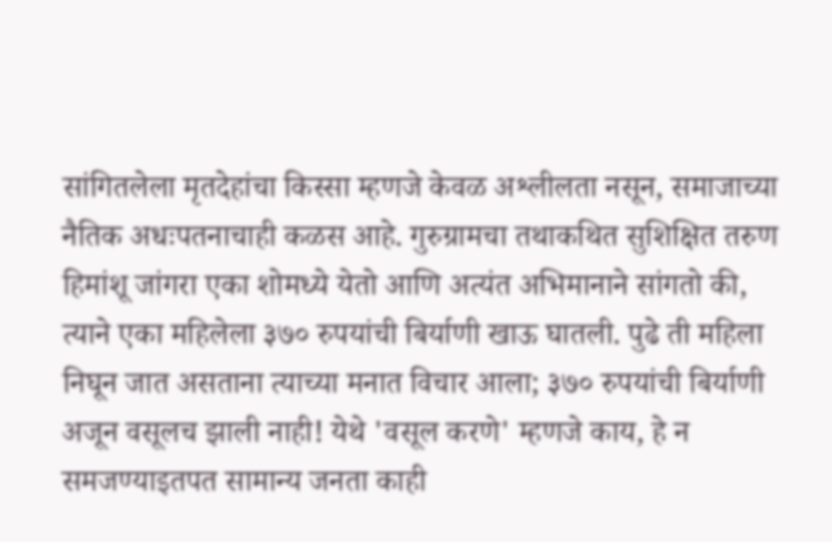सांगितलेला मृतदेहांचा किस्सा म्हणजे केवळ अश्लीलता नसून, समाजाच्या नैतिक अधःपतनाचाही कळस आहे. गुरुग्रामचा तथाकथित सुशिक्षित तरुण हिमांशू जांगरा एका शोमध्ये येतो आणि अत्यंत अभिमानाने सांगतो की, त्याने एका महिलेला ३७० रुपयांची बिर्याणी खाऊ घातली. पुढे ती महिला निघून जात असताना त्याच्या मनात विचार आला; ३७० रुपयांची बिर्याणी अजून वसूलच झाली नाही! येथे 'वसूल करणे' म्हणजे काय, हे न समजण्याइतपत सामान्य जनता काही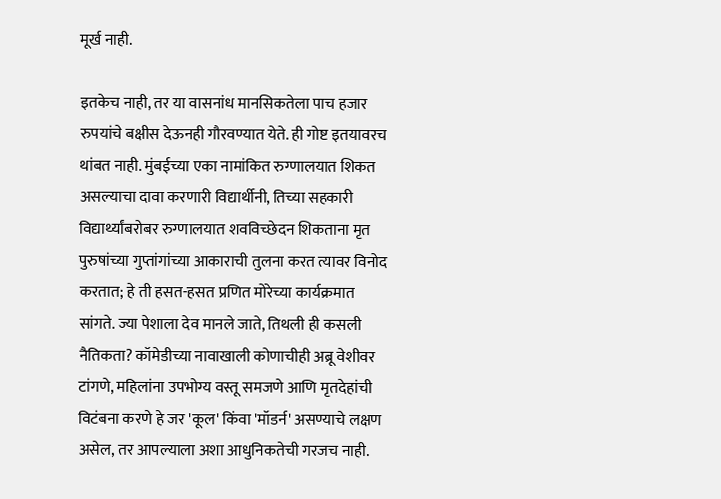मूर्ख नाही.

इतकेच नाही, तर या वासनांध मानसिकतेला पाच हजार रुपयांचे बक्षीस देऊनही गौरवण्यात येते. ही गोष्ट इतयावरच थांबत नाही. मुंबईच्या एका नामांकित रुग्णालयात शिकत असल्याचा दावा करणारी विद्यार्थीनी, तिच्या सहकारी विद्यार्थ्यांबरोबर रुग्णालयात शवविच्छेदन शिकताना मृत पुरुषांच्या गुप्तांगांच्या आकाराची तुलना करत त्यावर विनोद करतात; हे ती हसत-हसत प्रणित मोरेच्या कार्यक्रमात सांगते. ज्या पेशाला देव मानले जाते, तिथली ही कसली नैतिकता? कॉमेडीच्या नावाखाली कोणाचीही अब्रू वेशीवर टांगणे, महिलांना उपभोग्य वस्तू समजणे आणि मृतदेहांची विटंबना करणे हे जर 'कूल' किंवा 'मॉडर्न' असण्याचे लक्षण असेल, तर आपल्याला अशा आधुनिकतेची गरजच नाही.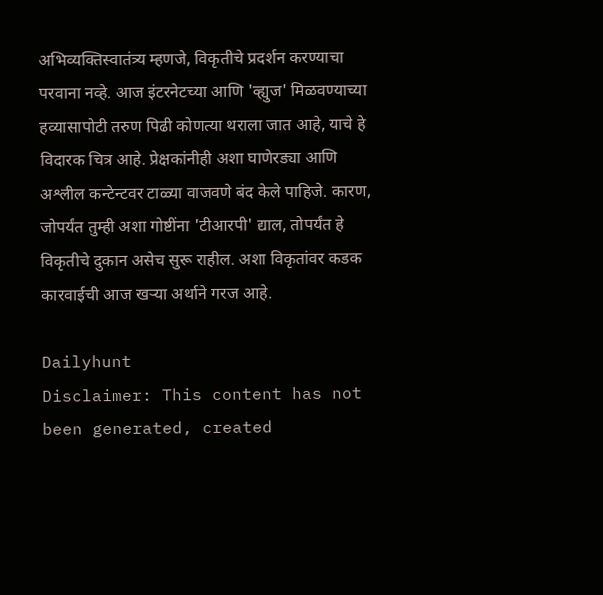अभिव्यक्तिस्वातंत्र्य म्हणजे, विकृतीचे प्रदर्शन करण्याचा परवाना नव्हे. आज इंटरनेटच्या आणि 'व्ह्युज' मिळवण्याच्या हव्यासापोटी तरुण पिढी कोणत्या थराला जात आहे, याचे हे विदारक चित्र आहे. प्रेक्षकांनीही अशा घाणेरड्या आणि अश्लील कन्टेन्टवर टाळ्या वाजवणे बंद केले पाहिजे. कारण, जोपर्यंत तुम्ही अशा गोष्टींना 'टीआरपी' द्याल, तोपर्यंत हे विकृतीचे दुकान असेच सुरू राहील. अशा विकृतांवर कडक कारवाईची आज खर्‍या अर्थाने गरज आहे.

Dailyhunt
Disclaimer: This content has not been generated, created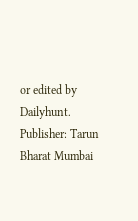or edited by Dailyhunt. Publisher: Tarun Bharat Mumbai